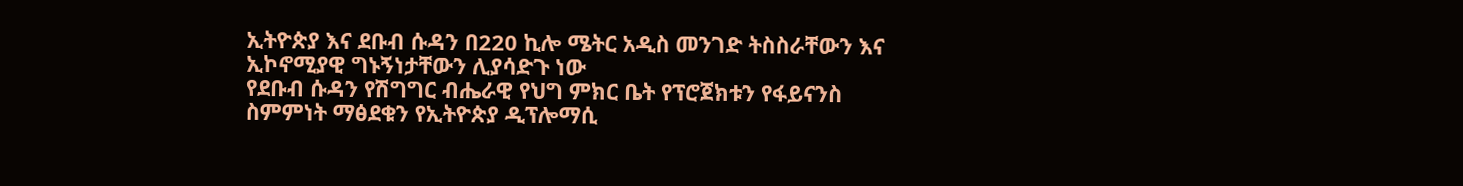ኢትዮጵያ እና ደቡብ ሱዳን በ220 ኪሎ ሜትር አዲስ መንገድ ትስስራቸውን እና ኢኮኖሚያዊ ግኑኝነታቸውን ሊያሳድጉ ነው
የደቡብ ሱዳን የሽግግር ብሔራዊ የህግ ምክር ቤት የፕሮጀክቱን የፋይናንስ ስምምነት ማፅደቁን የኢትዮጵያ ዲፕሎማሲ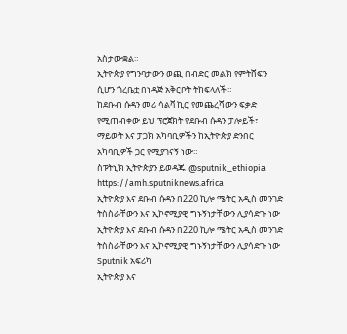አስታውቋል።
ኢትዮጵያ የግንባታውን ወጪ በብድር መልክ የምትሸፍን ሲሆን ጎረቤቷ በነዳጅ አቅርቦት ትከፍላለች።
ከደቡብ ሱዳን መሪ ሳልቫ ኪር የመጨረሻውን ፍቃድ የሚጠብቀው ይህ ፕሮጀክት የደቡብ ሱዳን ፓሎይች፣ ማይወት እና ፓጋክ አካባቢዎችን ከኢትዮጵያ ድንበር አካባቢዎች ጋር የሚያገናኝ ነው።
ስፑትኒክ ኢትዮጵያን ይወዳጁ @sputnik_ethiopia
https://amh.sputniknews.africa
ኢትዮጵያ እና ደቡብ ሱዳን በ220 ኪሎ ሜትር አዲስ መንገድ ትስስራቸውን እና ኢኮኖሚያዊ ግኑኝነታቸውን ሊያሳድጉ ነው
ኢትዮጵያ እና ደቡብ ሱዳን በ220 ኪሎ ሜትር አዲስ መንገድ ትስስራቸውን እና ኢኮኖሚያዊ ግኑኝነታቸውን ሊያሳድጉ ነው
Sputnik አፍሪካ
ኢትዮጵያ እና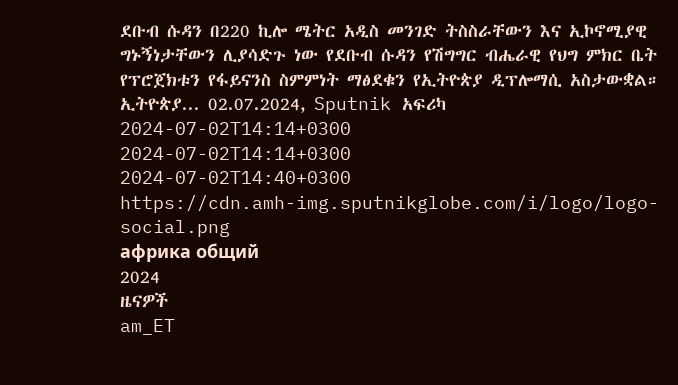ደቡብ ሱዳን በ220 ኪሎ ሜትር አዲስ መንገድ ትስስራቸውን እና ኢኮኖሚያዊ ግኑኝነታቸውን ሊያሳድጉ ነው የደቡብ ሱዳን የሽግግር ብሔራዊ የህግ ምክር ቤት የፕሮጀክቱን የፋይናንስ ስምምነት ማፅደቁን የኢትዮጵያ ዲፕሎማሲ አስታውቋል። ኢትዮጵያ... 02.07.2024, Sputnik አፍሪካ
2024-07-02T14:14+0300
2024-07-02T14:14+0300
2024-07-02T14:40+0300
https://cdn.amh-img.sputnikglobe.com/i/logo/logo-social.png
африка общий
2024
ዜናዎች
am_ET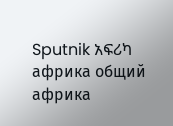Sputnik አፍሪካ
африка общий
африка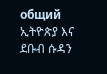общий
ኢትዮጵያ እና ደቡብ ሱዳን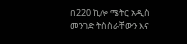በ220 ኪሎ ሜትር አዲስ መንገድ ትስስራቸውን እና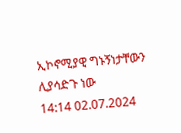ኢኮኖሚያዊ ግኑኝነታቸውን ሊያሳድጉ ነው
14:14 02.07.2024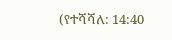(የተሻሻለ: 14:40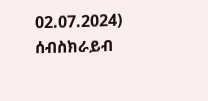02.07.2024)
ሰብስክራይብ